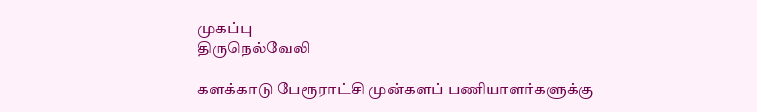முகப்பு
திருநெல்வேலி

களக்காடு பேரூராட்சி முன்களப் பணியாளர்களுக்கு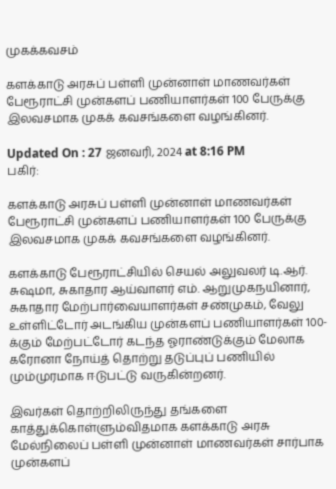முகக்கவசம்

களக்காடு அரசுப் பள்ளி முன்னாள் மாணவர்கள் பேரூராட்சி முன்களப் பணியாளர்கள் 100 பேருக்கு இலவசமாக முகக் கவசங்களை வழங்கினர்.

Updated On : 27 ஜனவரி, 2024 at 8:16 PM
பகிர்:

களக்காடு அரசுப் பள்ளி முன்னாள் மாணவர்கள் பேரூராட்சி முன்களப் பணியாளர்கள் 100 பேருக்கு இலவசமாக முகக் கவசங்களை வழங்கினர்.

களக்காடு பேரூராட்சியில் செயல் அலுவலர் டி.ஆர். சுஷமா, சுகாதார ஆய்வாளர் எம். ஆறுமுகநயினார், சுகாதார மேற்பார்வையாளர்கள் சண்முகம், வேலு உள்ளிட்டோர் அடங்கிய முன்களப் பணியாளர்கள் 100-க்கும் மேற்பட்டோர் கடந்த ஓராண்டுக்கும் மேலாக கரோனா நோய்த் தொற்று தடுப்புப் பணியில் மும்முரமாக ஈடுபட்டு வருகின்றனர்.

இவர்கள் தொற்றிலிருந்து தங்களை காத்துக்கொள்ளும்விதமாக களக்காடு அரசு மேல்நிலைப் பள்ளி முன்னாள் மாணவர்கள் சார்பாக முன்களப்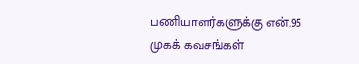பணியாளர்களுக்கு என்.95 முகக் கவசங்கள்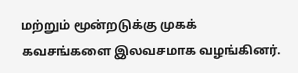மற்றும் மூன்றடுக்கு முகக் கவசங்களை இலவசமாக வழங்கினர்.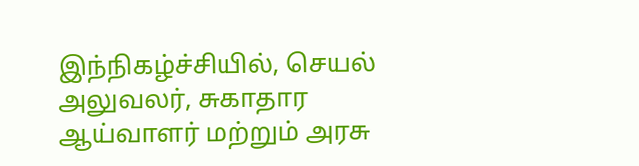இந்நிகழ்ச்சியில், செயல் அலுவலர், சுகாதார ஆய்வாளர் மற்றும் அரசு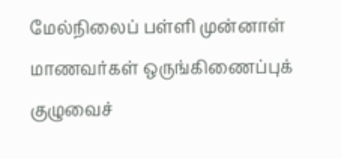மேல்நிலைப் பள்ளி முன்னாள் மாணவர்கள் ஒருங்கிணைப்புக் குழுவைச்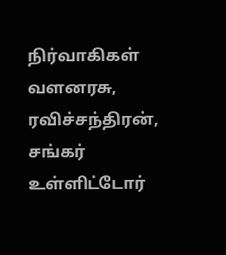நிர்வாகிகள் வளனரசு, ரவிச்சந்திரன், சங்கர் உள்ளிட்டோர்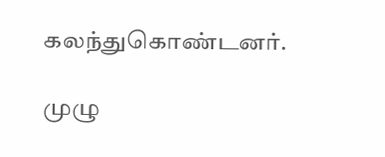கலந்துகொண்டனர்.

முழு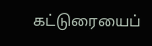கட்டுரையைப்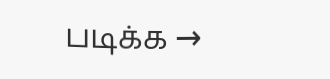படிக்க →